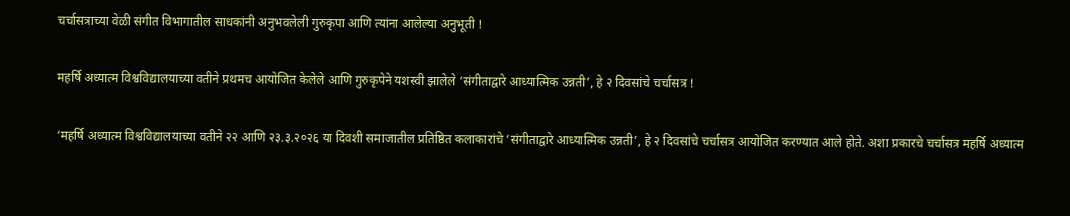चर्चासत्राच्या वेळी संगीत विभागातील साधकांनी अनुभवलेली गुरुकृपा आणि त्यांना आलेल्या अनुभूती !

महर्षि अध्यात्म विश्वविद्यालयाच्या वतीने प्रथमच आयोजित केलेले आणि गुरुकृपेने यशस्वी झालेले ‘संगीताद्वारे आध्यात्मिक उन्नती’, हे २ दिवसांचे चर्चासत्र !

‘महर्षि अध्यात्म विश्वविद्यालयाच्या वतीने २२ आणि २३.३.२०२६ या दिवशी समाजातील प्रतिष्ठित कलाकारांचे ‘संगीताद्वारे आध्यात्मिक उन्नती’, हे २ दिवसांचे चर्चासत्र आयोजित करण्यात आले होते. अशा प्रकारचे चर्चासत्र महर्षि अध्यात्म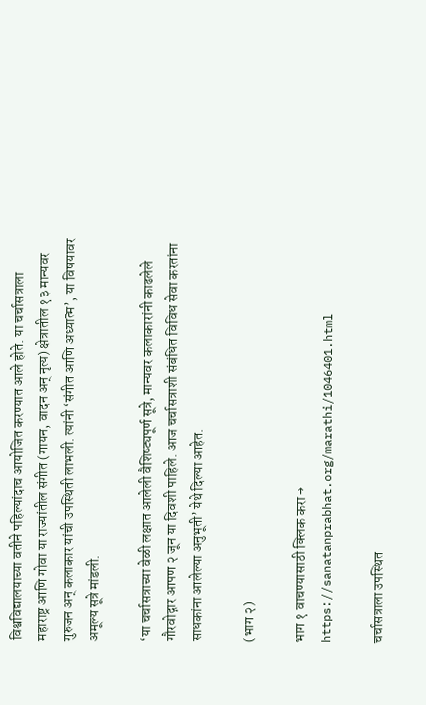विश्वविद्यालयाच्या वतीने पहिल्यांदाच आयोजित करण्यात आले होते. या चर्चासत्राला महाराष्ट्र आणि गोवा या राज्यांतील संगीत (गायन, वादन अन् नृत्य) क्षेत्रातील १३ मान्यवर गुरुजन अन् कलाकार यांची उपस्थिती लाभली. त्यांनी ‘संगीत आणि अध्यात्म’, या विषयावर अमूल्य सूत्रे मांडली.

‘या चर्चासत्राच्या वेळी लक्षात आलेली वैशिष्ट्यपूर्ण सूत्रे, मान्यवर कलाकारांनी काढलेले गौरवोद्गार आपण २ जून या दिवशी पाहिले. आज चर्चासत्राशी संबंधित विविध सेवा करतांना साधकांना आलेल्या अनुभूती’ येथे दिल्या आहेत.

(भाग २)

भाग १ वाचण्यासाठी क्लिक करा → https://sanatanprabhat.org/marathi/1046401.html

चर्चासत्राला उपस्थित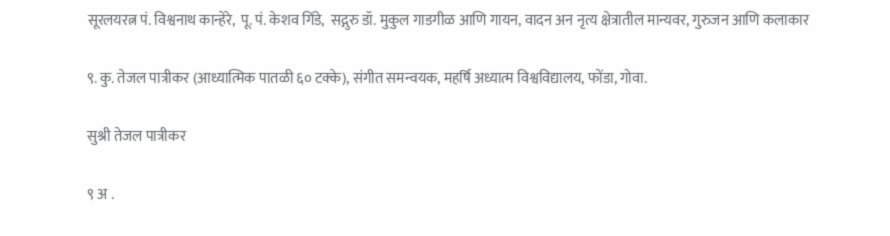सूरलयरत्न पं. विश्वनाथ कान्हेरे,  पू. पं. केशव गिंडे,  सद्गुरु डॉ. मुकुल गाडगीळ आणि गायन, वादन अन नृत्य क्षेत्रातील मान्यवर, गुरुजन आणि कलाकार

९. कु. तेजल पात्रीकर (आध्यात्मिक पातळी ६० टक्के), संगीत समन्वयक, महर्षि अध्यात्म विश्वविद्यालय, फोंडा, गोवा.

सुश्री तेजल पात्रीकर

९ अ .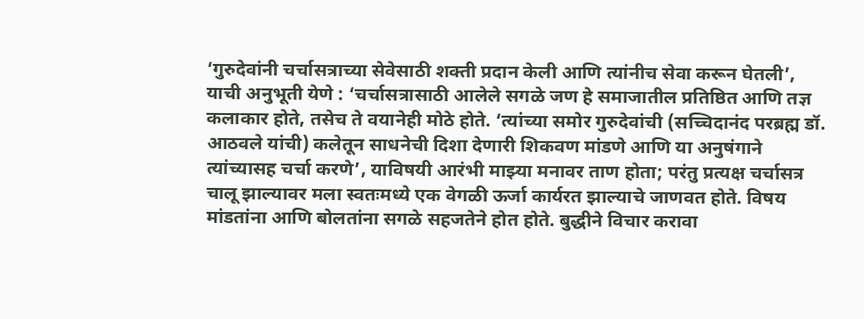‘गुरुदेवांनी चर्चासत्राच्या सेवेसाठी शक्ती प्रदान केली आणि त्यांनीच सेवा करून घेतली’, याची अनुभूती येणे : ‘चर्चासत्रासाठी आलेले सगळे जण हे समाजातील प्रतिष्ठित आणि तज्ञ कलाकार होते, तसेच ते वयानेही मोठे होते. ‘त्यांच्या समोर गुरुदेवांची (सच्चिदानंद परब्रह्म डॉ. आठवले यांची) कलेतून साधनेची दिशा देणारी शिकवण मांडणे आणि या अनुषंगाने त्यांच्यासह चर्चा करणे’, याविषयी आरंभी माझ्या मनावर ताण होता; परंतु प्रत्यक्ष चर्चासत्र चालू झाल्यावर मला स्वतःमध्ये एक वेगळी ऊर्जा कार्यरत झाल्याचे जाणवत होते. विषय मांडतांना आणि बोलतांना सगळे सहजतेने होत होते. बुद्धीने विचार करावा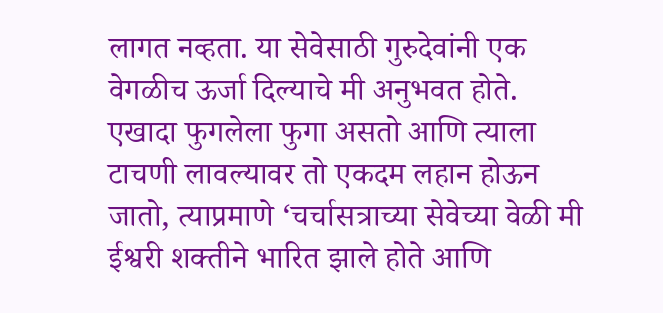लागत नव्हता. या सेवेसाठी गुरुदेवांनी एक वेगळीच ऊर्जा दिल्याचे मी अनुभवत होते. एखादा फुगलेला फुगा असतो आणि त्याला टाचणी लावल्यावर तो एकदम लहान होऊन जातो, त्याप्रमाणे ‘चर्चासत्राच्या सेवेच्या वेळी मी ईश्वरी शक्तीने भारित झाले होते आणि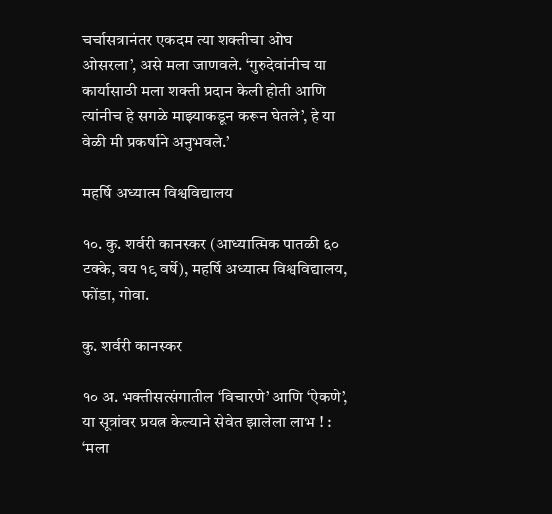चर्चासत्रानंतर एकदम त्या शक्तीचा ओघ ओसरला’, असे मला जाणवले. ‘गुरुदेवांनीच या कार्यासाठी मला शक्ती प्रदान केली होती आणि त्यांनीच हे सगळे माझ्याकडून करून घेतले’, हे या वेळी मी प्रकर्षाने अनुभवले.’

महर्षि अध्यात्म विश्वविद्यालय

१०. कु. शर्वरी कानस्कर (आध्यात्मिक पातळी ६० टक्के, वय १९ वर्षे), महर्षि अध्यात्म विश्वविद्यालय, फोंडा, गोवा.

कु. शर्वरी कानस्कर

१० अ. भक्तीसत्संगातील ‘विचारणे’ आणि ‘ऐकणे’, या सूत्रांवर प्रयत्न केल्याने सेवेत झालेला लाभ ! : ‘मला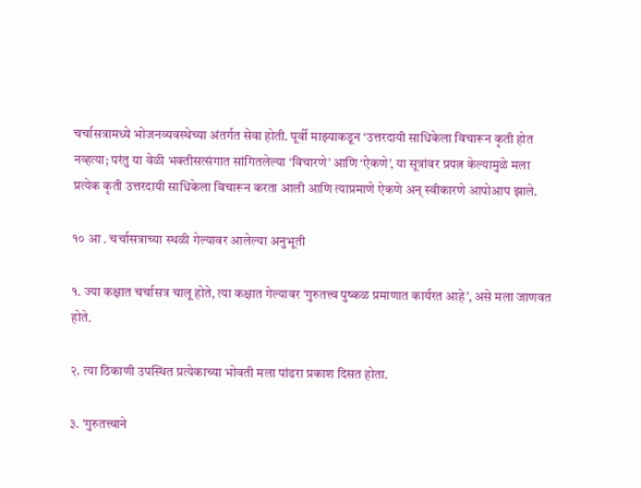चर्चासत्रामध्ये भोजनव्यवस्थेच्या अंतर्गत सेवा होती. पूर्वी माझ्याकडून ‘उत्तरदायी साधिकेला विचारून कृती होत नव्हत्या; परंतु या वेळी भक्तीसत्संगात सांगितलेल्या ‘विचारणे’ आणि ‘ऐकणे’, या सूत्रांवर प्रयत्न केल्यामुळे मला प्रत्येक कृती उत्तरदायी साधिकेला विचारून करता आली आणि त्याप्रमाणे ऐकणे अन् स्वीकारणे आपोआप झाले.

१० आ . चर्चासत्राच्या स्थळी गेल्यावर आलेल्या अनुभूती

१. ज्या कक्षात चर्चासत्र चालू होते, त्या कक्षात गेल्यावर ‘गुरुतत्त्व पुष्कळ प्रमाणात कार्यरत आहे’, असे मला जाणवत होते.

२. त्या ठिकाणी उपस्थित प्रत्येकाच्या भोवती मला पांढरा प्रकाश दिसत होता.

३. ‘गुरुतत्त्वाने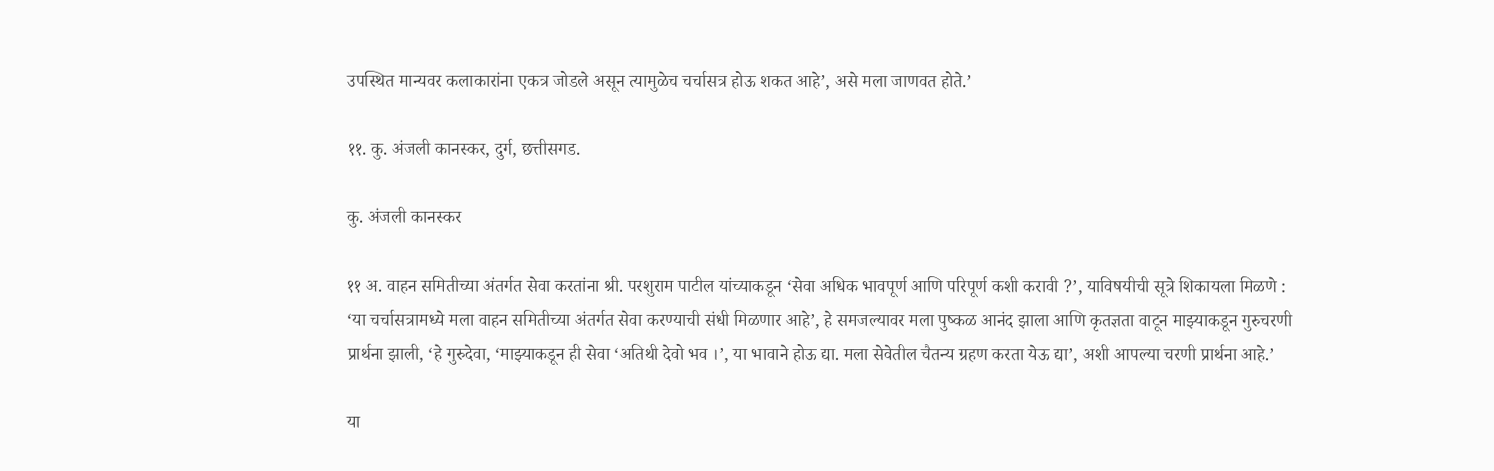उपस्थित मान्यवर कलाकारांना एकत्र जोडले असून त्यामुळेच चर्चासत्र होऊ शकत आहे’, असे मला जाणवत होते.’

११. कु. अंजली कानस्कर, दुर्ग, छत्तीसगड.

कु. अंजली कानस्कर

११ अ. वाहन समितीच्या अंतर्गत सेवा करतांना श्री. परशुराम पाटील यांच्याकडून ‘सेवा अधिक भावपूर्ण आणि परिपूर्ण कशी करावी ?’, याविषयीची सूत्रे शिकायला मिळणे : ‘या चर्चासत्रामध्ये मला वाहन समितीच्या अंतर्गत सेवा करण्याची संधी मिळणार आहे’, हे समजल्यावर मला पुष्कळ आनंद झाला आणि कृतज्ञता वाटून माझ्याकडून गुरुचरणी प्रार्थना झाली, ‘हे गुरुदेवा, ‘माझ्याकडून ही सेवा ‘अतिथी देवो भव ।’, या भावाने होऊ द्या. मला सेवेतील चैतन्य ग्रहण करता येऊ द्या’, अशी आपल्या चरणी प्रार्थना आहे.’

या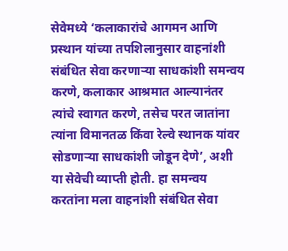सेवेमध्ये ‘कलाकारांचे आगमन आणि प्रस्थान यांच्या तपशिलानुसार वाहनांशी संबंधित सेवा करणार्‍या साधकांशी समन्वय करणे, कलाकार आश्रमात आल्यानंतर त्यांचे स्वागत करणे, तसेच परत जातांना त्यांना विमानतळ किंवा रेल्वे स्थानक यांवर सोडणार्‍या साधकांशी जोडून देणे’, अशी या सेवेची व्याप्ती होती. हा समन्वय करतांना मला वाहनांशी संबंधित सेवा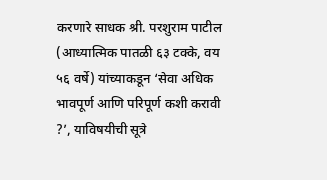करणारे साधक श्री. परशुराम पाटील (आध्यात्मिक पातळी ६३ टक्के, वय ५६ वर्षे) यांच्याकडून ‘सेवा अधिक भावपूर्ण आणि परिपूर्ण कशी करावी ?’, याविषयीची सूत्रे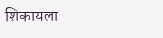शिकायला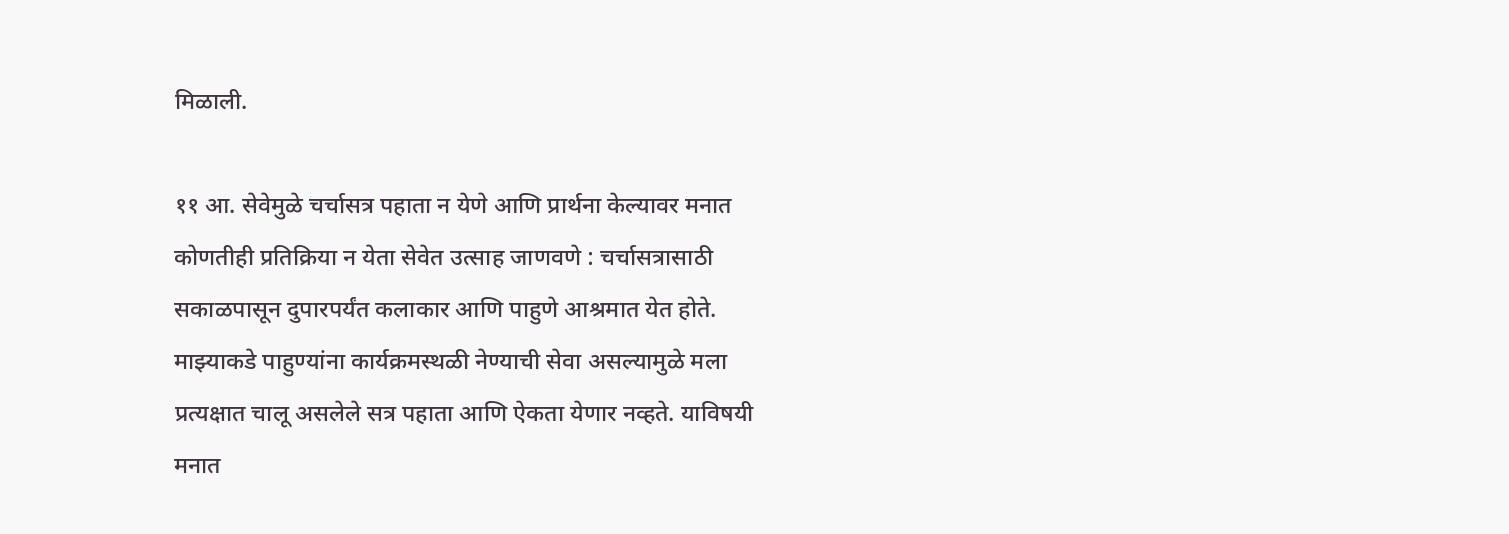मिळाली.

११ आ. सेवेमुळे चर्चासत्र पहाता न येणे आणि प्रार्थना केल्यावर मनात कोणतीही प्रतिक्रिया न येता सेवेत उत्साह जाणवणे : चर्चासत्रासाठी सकाळपासून दुपारपर्यंत कलाकार आणि पाहुणे आश्रमात येत होते. माझ्याकडे पाहुण्यांना कार्यक्रमस्थळी नेण्याची सेवा असल्यामुळे मला प्रत्यक्षात चालू असलेले सत्र पहाता आणि ऐकता येणार नव्हते. याविषयी मनात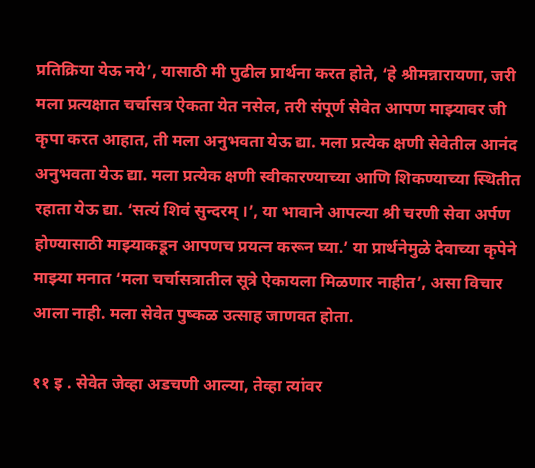प्रतिक्रिया येऊ नये’, यासाठी मी पुढील प्रार्थना करत होते, ‘हे श्रीमन्नारायणा, जरी मला प्रत्यक्षात चर्चासत्र ऐकता येत नसेल, तरी संपूर्ण सेवेत आपण माझ्यावर जी कृपा करत आहात, ती मला अनुभवता येऊ द्या. मला प्रत्येक क्षणी सेवेतील आनंद अनुभवता येऊ द्या. मला प्रत्येक क्षणी स्वीकारण्याच्या आणि शिकण्याच्या स्थितीत रहाता येऊ द्या. ‘सत्यं शिवं सुन्दरम् ।’, या भावाने आपल्या श्री चरणी सेवा अर्पण होण्यासाठी माझ्याकडून आपणच प्रयत्न करून घ्या.’ या प्रार्थनेमुळे देवाच्या कृपेने माझ्या मनात ‘मला चर्चासत्रातील सूत्रे ऐकायला मिळणार नाहीत’, असा विचार आला नाही. मला सेवेत पुष्कळ उत्साह जाणवत होता.

११ इ . सेवेत जेव्हा अडचणी आल्या, तेव्हा त्यांवर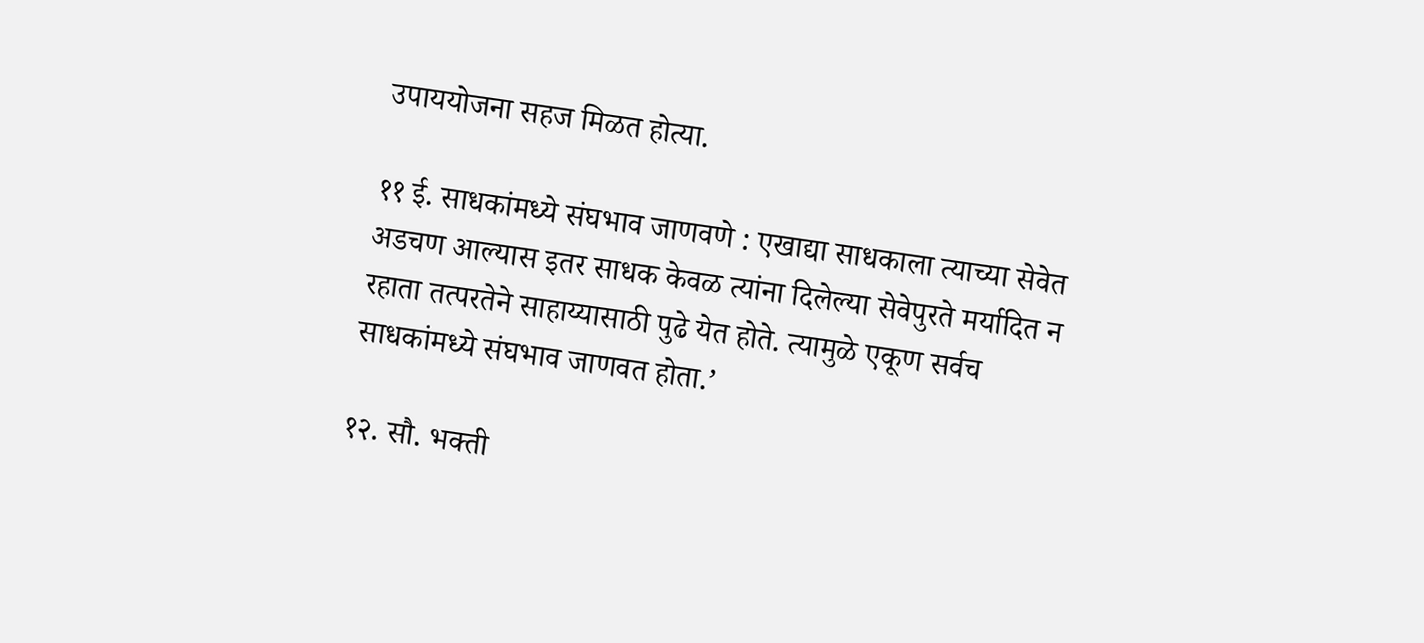उपाययोजना सहज मिळत होत्या.

११ ई. साधकांमध्ये संघभाव जाणवणे : एखाद्या साधकाला त्याच्या सेवेत अडचण आल्यास इतर साधक केवळ त्यांना दिलेल्या सेवेपुरते मर्यादित न रहाता तत्परतेने साहाय्यासाठी पुढे येत होते. त्यामुळे एकूण सर्वच साधकांमध्ये संघभाव जाणवत होता.’

१२. सौ. भक्ती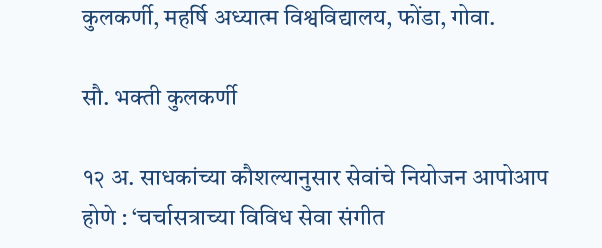कुलकर्णी, महर्षि अध्यात्म विश्वविद्यालय, फोंडा, गोवा.

सौ. भक्ती कुलकर्णी

१२ अ. साधकांच्या कौशल्यानुसार सेवांचे नियोजन आपोआप होणे : ‘चर्चासत्राच्या विविध सेवा संगीत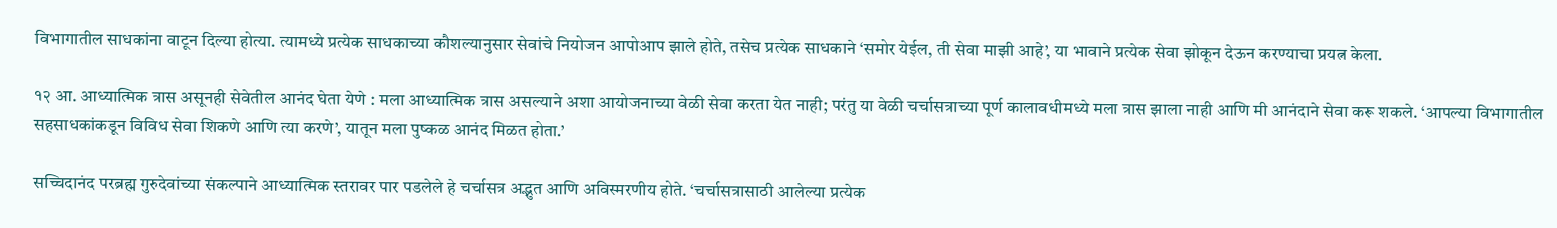विभागातील साधकांना वाटून दिल्या होत्या. त्यामध्ये प्रत्येक साधकाच्या कौशल्यानुसार सेवांचे नियोजन आपोआप झाले होते, तसेच प्रत्येक साधकाने ‘समोर येईल, ती सेवा माझी आहे’, या भावाने प्रत्येक सेवा झोकून देऊन करण्याचा प्रयत्न केला.

१२ आ. आध्यात्मिक त्रास असूनही सेवेतील आनंद घेता येणे : मला आध्यात्मिक त्रास असल्याने अशा आयोजनाच्या वेळी सेवा करता येत नाही; परंतु या वेळी चर्चासत्राच्या पूर्ण कालावधीमध्ये मला त्रास झाला नाही आणि मी आनंदाने सेवा करू शकले. ‘आपल्या विभागातील सहसाधकांकडून विविध सेवा शिकणे आणि त्या करणे’, यातून मला पुष्कळ आनंद मिळत होता.’

सच्चिदानंद परब्रह्म गुरुदेवांच्या संकल्पाने आध्यात्मिक स्तरावर पार पडलेले हे चर्चासत्र अद्भुत आणि अविस्मरणीय होते. ‘चर्चासत्रासाठी आलेल्या प्रत्येक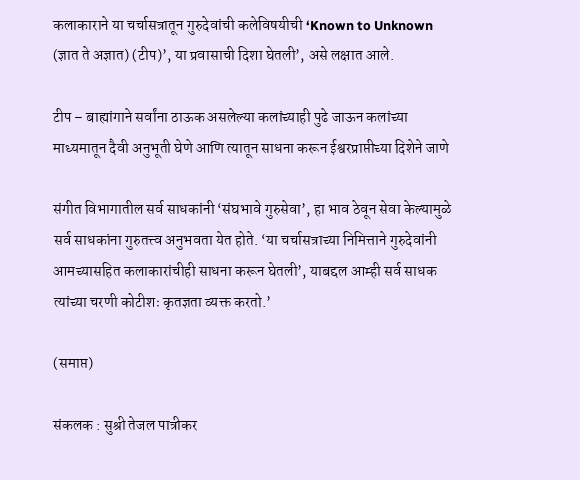कलाकाराने या चर्चासत्रातून गुरुदेवांची कलेविषयीची ‘Known to Unknown (ज्ञात ते अज्ञात) (टीप)’, या प्रवासाची दिशा घेतली’, असे लक्षात आले.

टीप – बाह्यांगाने सर्वांना ठाऊक असलेल्या कलांच्याही पुढे जाऊन कलांच्या माध्यमातून दैवी अनुभूती घेणे आणि त्यातून साधना करून ईश्वरप्राप्तीच्या दिशेने जाणे

संगीत विभागातील सर्व साधकांनी ‘संघभावे गुरुसेवा’, हा भाव ठेवून सेवा केल्यामुळे सर्व साधकांना गुरुतत्त्व अनुभवता येत होते. ‘या चर्चासत्राच्या निमित्ताने गुरुदेवांनी आमच्यासहित कलाकारांचीही साधना करून घेतली’, याबद्दल आम्ही सर्व साधक त्यांच्या चरणी कोटीशः कृतज्ञता व्यक्त करतो.’

(समाप्त)

संकलक : सुश्री तेजल पात्रीकर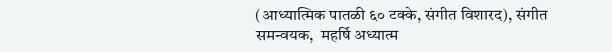(आध्यात्मिक पातळी ६० टक्के, संगीत विशारद), संगीत समन्वयक,  महर्षि अध्यात्म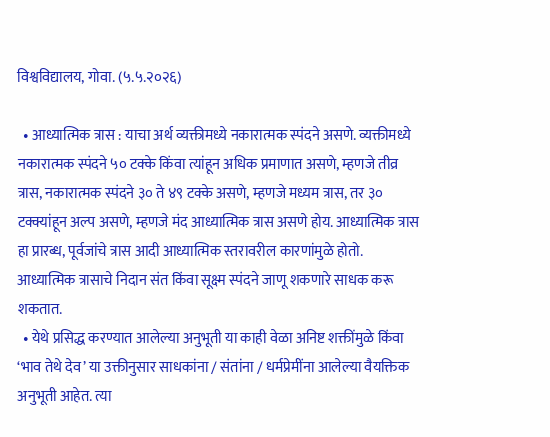विश्वविद्यालय, गोवा. (५.५.२०२६)

  • आध्यात्मिक त्रास : याचा अर्थ व्यक्तीमध्ये नकारात्मक स्पंदने असणे. व्यक्तीमध्ये नकारात्मक स्पंदने ५० टक्के किंवा त्यांहून अधिक प्रमाणात असणे, म्हणजे तीव्र त्रास, नकारात्मक स्पंदने ३० ते ४९ टक्के असणे, म्हणजे मध्यम त्रास, तर ३० टक्क्यांहून अल्प असणे, म्हणजे मंद आध्यात्मिक त्रास असणे होय. आध्यात्मिक त्रास हा प्रारब्ध, पूर्वजांचे त्रास आदी आध्यात्मिक स्तरावरील कारणांमुळे होतो. आध्यात्मिक त्रासाचे निदान संत किंवा सूक्ष्म स्पंदने जाणू शकणारे साधक करू शकतात.
  • येथे प्रसिद्ध करण्यात आलेल्या अनुभूती या काही वेळा अनिष्ट शक्तींमुळे किंवा ‘भाव तेथे देव’ या उक्तीनुसार साधकांना / संतांना / धर्मप्रेमींना आलेल्या वैयक्तिक अनुभूती आहेत. त्या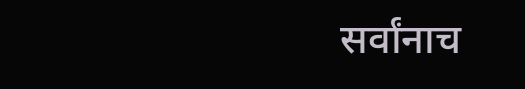सर्वांनाच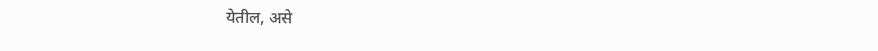येतील, असे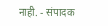नाही. - संपादक